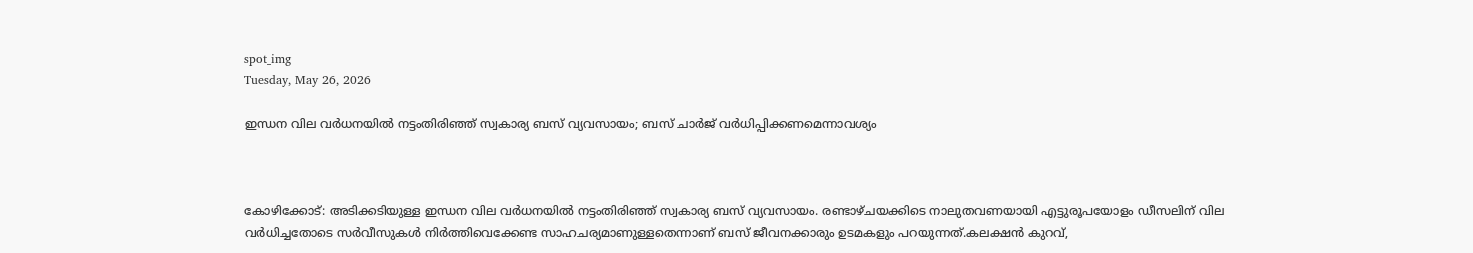spot_img
Tuesday, May 26, 2026

ഇന്ധന വില വർധനയിൽ നട്ടംതിരിഞ്ഞ് സ്വകാര്യ ബസ് വ്യവസായം; ബസ് ചാർജ് വർധിപ്പിക്കണമെന്നാവശ്യം



കോഴിക്കോട്: അടിക്കടിയുള്ള ഇന്ധന വില വർധനയിൽ നട്ടംതിരിഞ്ഞ് സ്വകാര്യ ബസ് വ്യവസായം. രണ്ടാഴ്ചയക്കിടെ നാലുതവണയായി എട്ടുരൂപയോളം ഡീസലിന് വില വർധിച്ചതോടെ സർവീസുകൾ നിർത്തിവെക്കേണ്ട സാഹചര്യമാണുള്ളതെന്നാണ് ബസ് ജീവനക്കാരും ഉടമകളും പറയുന്നത്.കലക്ഷൻ കുറവ്,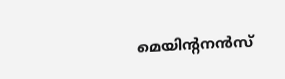മെയിന്റനൻസ്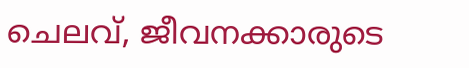ചെലവ്, ജീവനക്കാരുടെ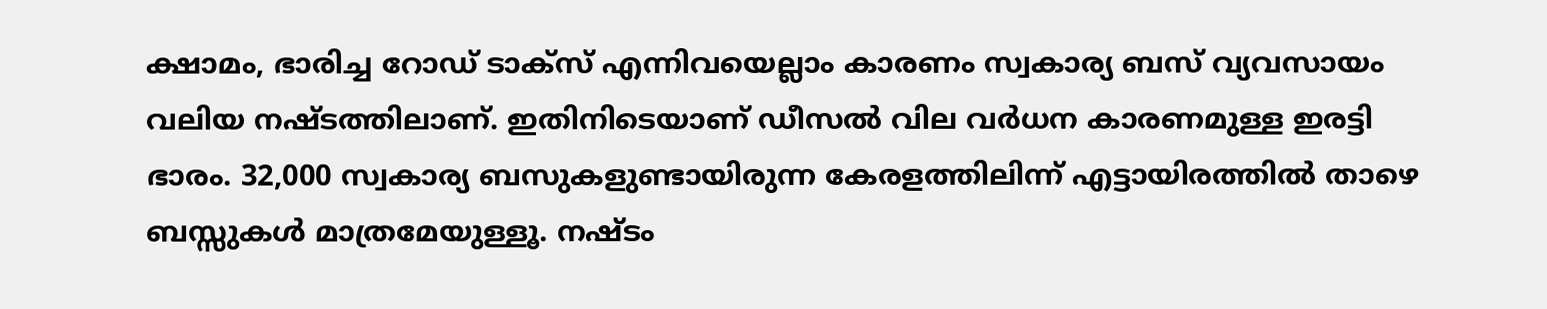ക്ഷാമം, ഭാരിച്ച റോഡ് ടാക്സ് എന്നിവയെല്ലാം കാരണം സ്വകാര്യ ബസ് വ്യവസായം വലിയ നഷ്ടത്തിലാണ്. ഇതിനിടെയാണ് ഡീസൽ വില വർധന കാരണമുള്ള ഇരട്ടി ഭാരം. 32,000 സ്വകാര്യ ബസുകളുണ്ടായിരുന്ന കേരളത്തിലിന്ന് എട്ടായിരത്തിൽ താഴെ ബസ്സുകൾ മാത്രമേയുള്ളൂ. നഷ്‌ടം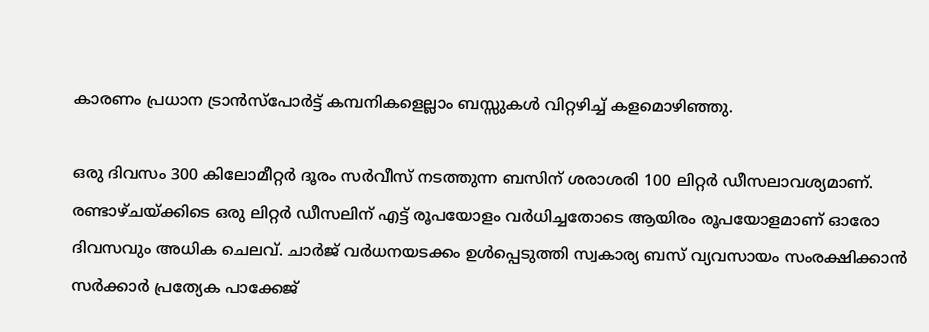കാരണം പ്രധാന ട്രാൻസ്പോർട്ട് കമ്പനികളെല്ലാം ബസ്സുകൾ വിറ്റഴിച്ച് കളമൊഴിഞ്ഞു.

ഒരു ദിവസം 300 കിലോമീറ്റർ ദൂരം സർവീസ് നടത്തുന്ന ബസിന് ശരാശരി 100 ലിറ്റർ ഡീസലാവശ്യമാണ്. രണ്ടാഴ്ചയ്ക്കിടെ ഒരു ലിറ്റർ ഡീസലിന് എട്ട് രൂപയോളം വർധിച്ചതോടെ ആയിരം രൂപയോളമാണ് ഓരോ ദിവസവും അധിക ചെലവ്. ചാർജ് വർധനയടക്കം ഉൾപ്പെടുത്തി സ്വകാര്യ ബസ് വ്യവസായം സംരക്ഷിക്കാൻ സർക്കാർ പ്രത്യേക പാക്കേജ്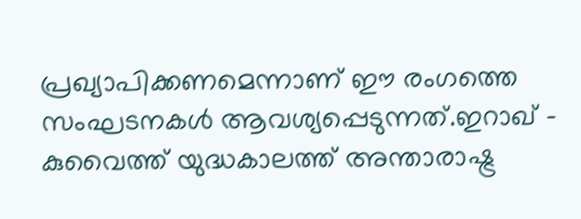പ്രഖ്യാപിക്കണമെന്നാണ് ഈ രംഗത്തെ സംഘടനകൾ ആവശ്യപ്പെടുന്നത്.ഇറാഖ് – കുവൈത്ത് യുദ്ധകാലത്ത് അന്താരാഷ്ട്ര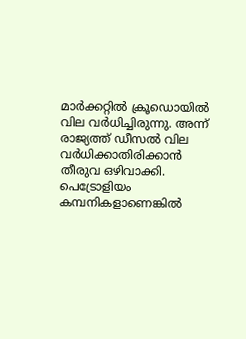മാർക്കറ്റിൽ ക്രൂഡൊയിൽ വില വർധിച്ചിരുന്നു. അന്ന് രാജ്യത്ത് ഡീസൽ വില വർധിക്കാതിരിക്കാൻ തീരുവ ഒഴിവാക്കി. പെട്രോളിയം കമ്പനികളാണെങ്കിൽ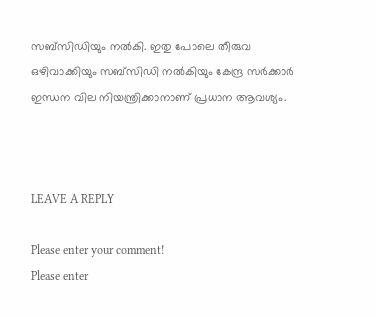സബ്സിഡിയും നൽകി. ഇതു പോലെ തീരുവ ഒഴിവാക്കിയും സബ്സിഡി നൽകിയും കേന്ദ്ര സർക്കാർ ഇന്ധന വില നിയന്ത്രിക്കാനാണ് പ്രധാന ആവശ്യം.



LEAVE A REPLY

Please enter your comment!
Please enter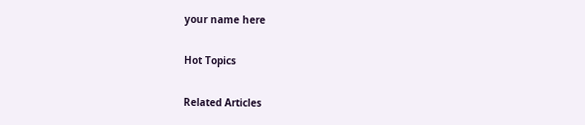your name here

Hot Topics

Related Articles